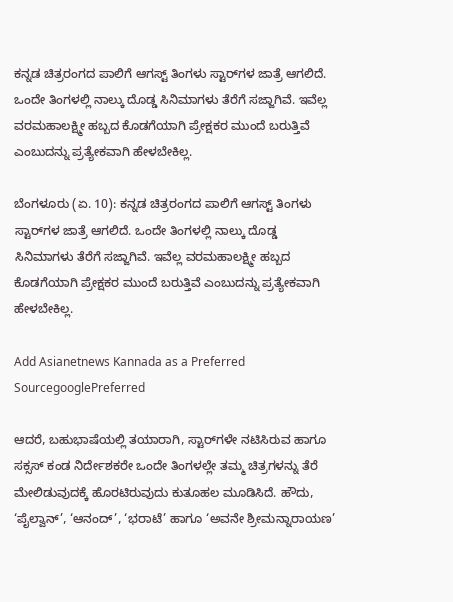ಕನ್ನಡ ಚಿತ್ರರಂಗದ ಪಾಲಿಗೆ ಆಗಸ್ಟ್‌ ತಿಂಗಳು ಸ್ಟಾರ್‌ಗಳ ಜಾತ್ರೆ ಆಗಲಿದೆ. ಒಂದೇ ತಿಂಗಳಲ್ಲಿ ನಾಲ್ಕು ದೊಡ್ಡ ಸಿನಿಮಾಗಳು ತೆರೆಗೆ ಸಜ್ಜಾಗಿವೆ. ಇವೆಲ್ಲ ವರಮಹಾಲಕ್ಷ್ಮೀ ಹಬ್ಬದ ಕೊಡಗೆಯಾಗಿ ಪ್ರೇಕ್ಷಕರ ಮುಂದೆ ಬರುತ್ತಿವೆ ಎಂಬುದನ್ನು ಪ್ರತ್ಯೇಕವಾಗಿ ಹೇಳಬೇಕಿಲ್ಲ.

ಬೆಂಗಳೂರು (ಏ. 10): ಕನ್ನಡ ಚಿತ್ರರಂಗದ ಪಾಲಿಗೆ ಆಗಸ್ಟ್‌ ತಿಂಗಳು ಸ್ಟಾರ್‌ಗಳ ಜಾತ್ರೆ ಆಗಲಿದೆ. ಒಂದೇ ತಿಂಗಳಲ್ಲಿ ನಾಲ್ಕು ದೊಡ್ಡ ಸಿನಿಮಾಗಳು ತೆರೆಗೆ ಸಜ್ಜಾಗಿವೆ. ಇವೆಲ್ಲ ವರಮಹಾಲಕ್ಷ್ಮೀ ಹಬ್ಬದ ಕೊಡಗೆಯಾಗಿ ಪ್ರೇಕ್ಷಕರ ಮುಂದೆ ಬರುತ್ತಿವೆ ಎಂಬುದನ್ನು ಪ್ರತ್ಯೇಕವಾಗಿ ಹೇಳಬೇಕಿಲ್ಲ.

Add Asianetnews Kannada as a Preferred SourcegooglePreferred

ಆದರೆ, ಬಹುಭಾಷೆಯಲ್ಲಿ ತಯಾರಾಗಿ, ಸ್ಟಾರ್‌ಗಳೇ ನಟಿಸಿರುವ ಹಾಗೂ ಸಕ್ಸಸ್‌ ಕಂಡ ನಿರ್ದೇಶಕರೇ ಒಂದೇ ತಿಂಗಳಲ್ಲೇ ತಮ್ಮ ಚಿತ್ರಗಳನ್ನು ತೆರೆ ಮೇಲಿಡುವುದಕ್ಕೆ ಹೊರಟಿರುವುದು ಕುತೂಹಲ ಮೂಡಿಸಿದೆ. ಹೌದು, ‘ಪೈಲ್ವಾನ್‌’, ‘ಆನಂದ್‌’, ‘ಭರಾಟೆ’ ಹಾಗೂ ‘ಅವನೇ ಶ್ರೀಮನ್ನಾರಾಯಣ’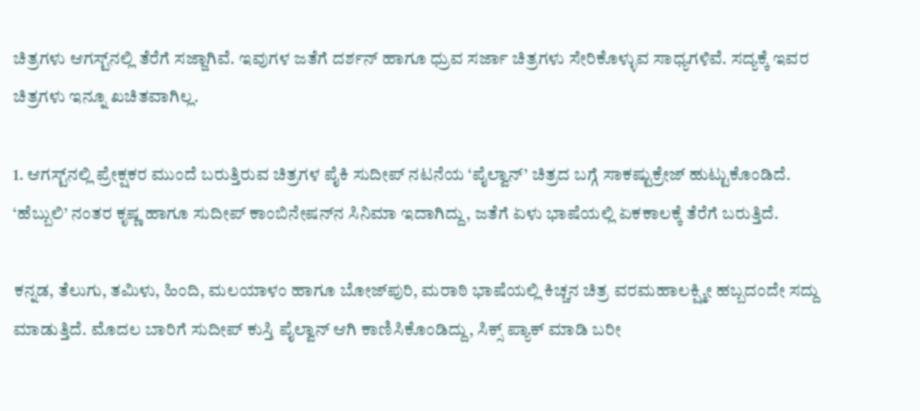ಚಿತ್ರಗಳು ಆಗಸ್ಟ್‌ನಲ್ಲಿ ತೆರೆಗೆ ಸಜ್ಜಾಗಿವೆ. ಇವುಗಳ ಜತೆಗೆ ದರ್ಶನ್‌ ಹಾಗೂ ಧ್ರುವ ಸರ್ಜಾ ಚಿತ್ರಗಳು ಸೇರಿಕೊಳ್ಳುವ ಸಾಧ್ಯಗಳಿವೆ. ಸದ್ಯಕ್ಕೆ ಇವರ ಚಿತ್ರಗಳು ಇನ್ನೂ ಖಚಿತವಾಗಿಲ್ಲ.

1. ಆಗಸ್ಟ್‌ನಲ್ಲಿ ಪ್ರೇಕ್ಷಕರ ಮುಂದೆ ಬರುತ್ತಿರುವ ಚಿತ್ರಗಳ ಪೈಕಿ ಸುದೀಪ್‌ ನಟನೆಯ ‘ಪೈಲ್ವಾನ್‌’ ಚಿತ್ರದ ಬಗ್ಗೆ ಸಾಕಷ್ಟುಕ್ರೇಜ್‌ ಹುಟ್ಟುಕೊಂಡಿದೆ. ‘ಹೆಬ್ಬುಲಿ’ ನಂತರ ಕೃಷ್ಣ ಹಾಗೂ ಸುದೀಪ್‌ ಕಾಂಬಿನೇಷನ್‌ನ ಸಿನಿಮಾ ಇದಾಗಿದ್ದು, ಜತೆಗೆ ಏಳು ಭಾಷೆಯಲ್ಲಿ ಏಕಕಾಲಕ್ಕೆ ತೆರೆಗೆ ಬರುತ್ತಿದೆ.

ಕನ್ನಡ, ತೆಲುಗು, ತಮಿಳು, ಹಿಂದಿ, ಮಲಯಾಳಂ ಹಾಗೂ ಬೋಜ್‌ಪುರಿ, ಮರಾಠಿ ಭಾಷೆಯಲ್ಲಿ ಕಿಚ್ಚನ ಚಿತ್ರ ವರಮಹಾಲಕ್ಷ್ಮೀ ಹಬ್ಬದಂದೇ ಸದ್ದು ಮಾಡುತ್ತಿದೆ. ಮೊದಲ ಬಾರಿಗೆ ಸುದೀಪ್‌ ಕುಸ್ತಿ ಪೈಲ್ವಾನ್‌ ಆಗಿ ಕಾಣಿಸಿಕೊಂಡಿದ್ದು, ಸಿಕ್ಸ್‌ ಪ್ಯಾಕ್‌ ಮಾಡಿ ಬರೀ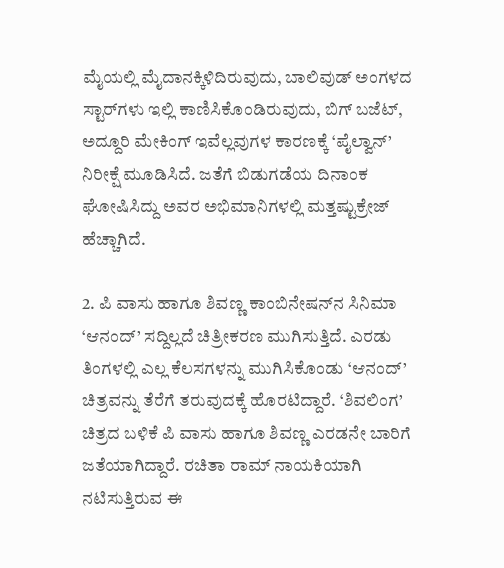ಮೈಯಲ್ಲಿ ಮೈದಾನಕ್ಕಿಳಿದಿರುವುದು, ಬಾಲಿವುಡ್‌ ಅಂಗಳದ ಸ್ಟಾರ್‌ಗಳು ಇಲ್ಲಿ ಕಾಣಿಸಿಕೊಂಡಿರುವುದು, ಬಿಗ್‌ ಬಜೆಟ್‌, ಅದ್ದೂರಿ ಮೇಕಿಂಗ್‌ ಇವೆಲ್ಲವುಗಳ ಕಾರಣಕ್ಕೆ ‘ಪೈಲ್ವಾನ್‌’ ನಿರೀಕ್ಷೆ ಮೂಡಿಸಿದೆ. ಜತೆಗೆ ಬಿಡುಗಡೆಯ ದಿನಾಂಕ ಘೋಷಿಸಿದ್ದು ಅವರ ಅಭಿಮಾನಿಗಳಲ್ಲಿ ಮತ್ತಷ್ಟುಕ್ರೇಜ್‌ ಹೆಚ್ಚಾಗಿದೆ.

2. ಪಿ ವಾಸು ಹಾಗೂ ಶಿವಣ್ಣ ಕಾಂಬಿನೇಷನ್‌ನ ಸಿನಿಮಾ ‘ಆನಂದ್‌’ ಸದ್ದಿಲ್ಲದೆ ಚಿತ್ರೀಕರಣ ಮುಗಿಸುತ್ತಿದೆ. ಎರಡು ತಿಂಗಳಲ್ಲಿ ಎಲ್ಲ ಕೆಲಸಗಳನ್ನು ಮುಗಿಸಿಕೊಂಡು ‘ಆನಂದ್‌’ ಚಿತ್ರವನ್ನು ತೆರೆಗೆ ತರುವುದಕ್ಕೆ ಹೊರಟಿದ್ದಾರೆ. ‘ಶಿವಲಿಂಗ’ ಚಿತ್ರದ ಬಳಿಕೆ ಪಿ ವಾಸು ಹಾಗೂ ಶಿವಣ್ಣ ಎರಡನೇ ಬಾರಿಗೆ ಜತೆಯಾಗಿದ್ದಾರೆ. ರಚಿತಾ ರಾಮ್‌ ನಾಯಕಿಯಾಗಿ ನಟಿಸುತ್ತಿರುವ ಈ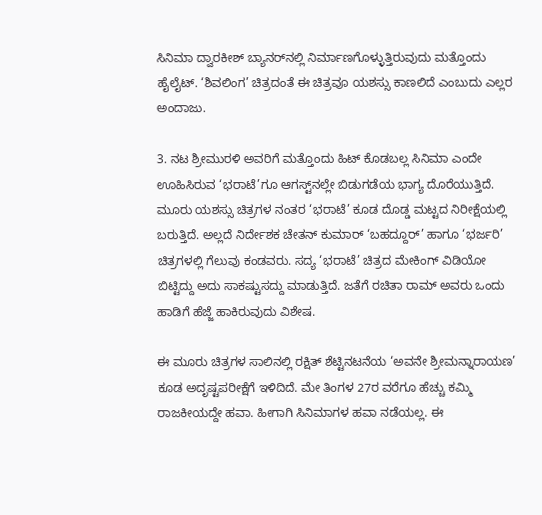ಸಿನಿಮಾ ದ್ವಾರಕೀಶ್‌ ಬ್ಯಾನರ್‌ನಲ್ಲಿ ನಿರ್ಮಾಣಗೊಳ್ಳುತ್ತಿರುವುದು ಮತ್ತೊಂದು ಹೈಲೈಟ್‌. ‘ಶಿವಲಿಂಗ’ ಚಿತ್ರದಂತೆ ಈ ಚಿತ್ರವೂ ಯಶಸ್ಸು ಕಾಣಲಿದೆ ಎಂಬುದು ಎಲ್ಲರ ಅಂದಾಜು.

3. ನಟ ಶ್ರೀಮುರಳಿ ಅವರಿಗೆ ಮತ್ತೊಂದು ಹಿಟ್‌ ಕೊಡಬಲ್ಲ ಸಿನಿಮಾ ಎಂದೇ ಊಹಿಸಿರುವ ‘ಭರಾಟೆ’ಗೂ ಆಗಸ್ಟ್‌ನಲ್ಲೇ ಬಿಡುಗಡೆಯ ಭಾಗ್ಯ ದೊರೆಯುತ್ತಿದೆ. ಮೂರು ಯಶಸ್ಸು ಚಿತ್ರಗಳ ನಂತರ ‘ಭರಾಟೆ’ ಕೂಡ ದೊಡ್ಡ ಮಟ್ಟದ ನಿರೀಕ್ಷೆಯಲ್ಲಿ ಬರುತ್ತಿದೆ. ಅಲ್ಲದೆ ನಿರ್ದೇಶಕ ಚೇತನ್‌ ಕುಮಾರ್‌ ‘ಬಹದ್ದೂರ್‌’ ಹಾಗೂ ‘ಭರ್ಜರಿ’ ಚಿತ್ರಗಳಲ್ಲಿ ಗೆಲುವು ಕಂಡವರು. ಸದ್ಯ ‘ಭರಾಟೆ’ ಚಿತ್ರದ ಮೇಕಿಂಗ್‌ ವಿಡಿಯೋ ಬಿಟ್ಟಿದ್ದು ಅದು ಸಾಕಷ್ಟುಸದ್ದು ಮಾಡುತ್ತಿದೆ. ಜತೆಗೆ ರಚಿತಾ ರಾಮ್‌ ಅವರು ಒಂದು ಹಾಡಿಗೆ ಹೆಜ್ಜೆ ಹಾಕಿರುವುದು ವಿಶೇಷ.

ಈ ಮೂರು ಚಿತ್ರಗಳ ಸಾಲಿನಲ್ಲಿ ರಕ್ಷಿತ್‌ ಶೆಟ್ಟಿನಟನೆಯ ‘ಅವನೇ ಶ್ರೀಮನ್ನಾರಾಯಣ’ ಕೂಡ ಅದೃಷ್ಟಪರೀಕ್ಷೆಗೆ ಇಳಿದಿದೆ. ಮೇ ತಿಂಗಳ 27ರ ವರೆಗೂ ಹೆಚ್ಚು ಕಮ್ಮಿ ರಾಜಕೀಯದ್ದೇ ಹವಾ. ಹೀಗಾಗಿ ಸಿನಿಮಾಗಳ ಹವಾ ನಡೆಯಲ್ಲ. ಈ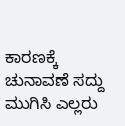ಕಾರಣಕ್ಕೆ ಚುನಾವಣೆ ಸದ್ದು ಮುಗಿಸಿ ಎಲ್ಲರು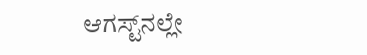ಆಗಸ್ಟ್‌ನಲ್ಲೇ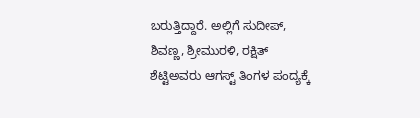ಬರುತ್ತಿದ್ದಾರೆ. ಅಲ್ಲಿಗೆ ಸುದೀಪ್‌, ಶಿವಣ್ಣ, ಶ್ರೀಮುರಳಿ, ರಕ್ಷಿತ್‌ ಶೆಟ್ಟಿಅವರು ಆಗಸ್ಟ್‌ ತಿಂಗಳ ಪಂದ್ಯಕ್ಕೆ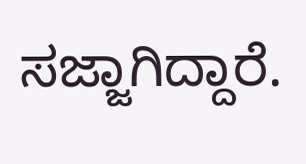ಸಜ್ಜಾಗಿದ್ದಾರೆ.